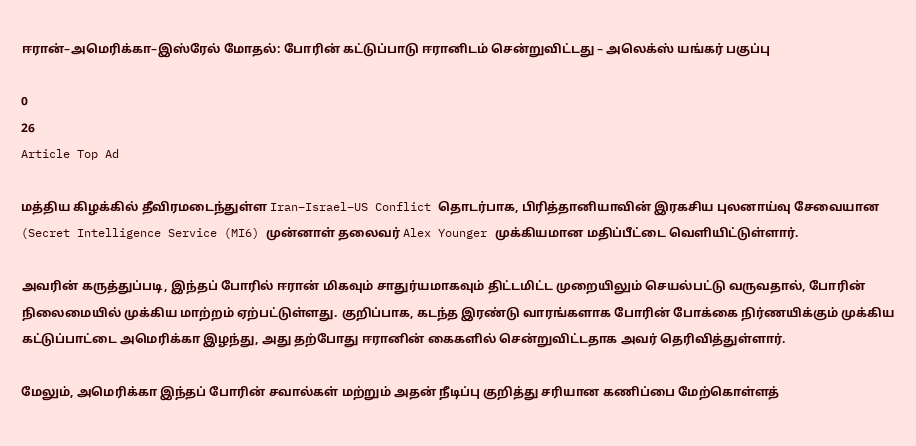ஈரான்–அமெரிக்கா–இஸ்ரேல் மோதல்: போரின் கட்டுப்பாடு ஈரானிடம் சென்றுவிட்டது – அலெக்ஸ் யங்கர் பகுப்பு

0
26
Article Top Ad

மத்திய கிழக்கில் தீவிரமடைந்துள்ள Iran–Israel–US Conflict தொடர்பாக, பிரித்தானியாவின் இரகசிய புலனாய்வு சேவையான (Secret Intelligence Service (MI6) முன்னாள் தலைவர் Alex Younger முக்கியமான மதிப்பீட்டை வெளியிட்டுள்ளார்.

அவரின் கருத்துப்படி, இந்தப் போரில் ஈரான் மிகவும் சாதுர்யமாகவும் திட்டமிட்ட முறையிலும் செயல்பட்டு வருவதால், போரின் நிலைமையில் முக்கிய மாற்றம் ஏற்பட்டுள்ளது. குறிப்பாக, கடந்த இரண்டு வாரங்களாக போரின் போக்கை நிர்ணயிக்கும் முக்கிய கட்டுப்பாட்டை அமெரிக்கா இழந்து, அது தற்போது ஈரானின் கைகளில் சென்றுவிட்டதாக அவர் தெரிவித்துள்ளார்.

மேலும், அமெரிக்கா இந்தப் போரின் சவால்கள் மற்றும் அதன் நீடிப்பு குறித்து சரியான கணிப்பை மேற்கொள்ளத்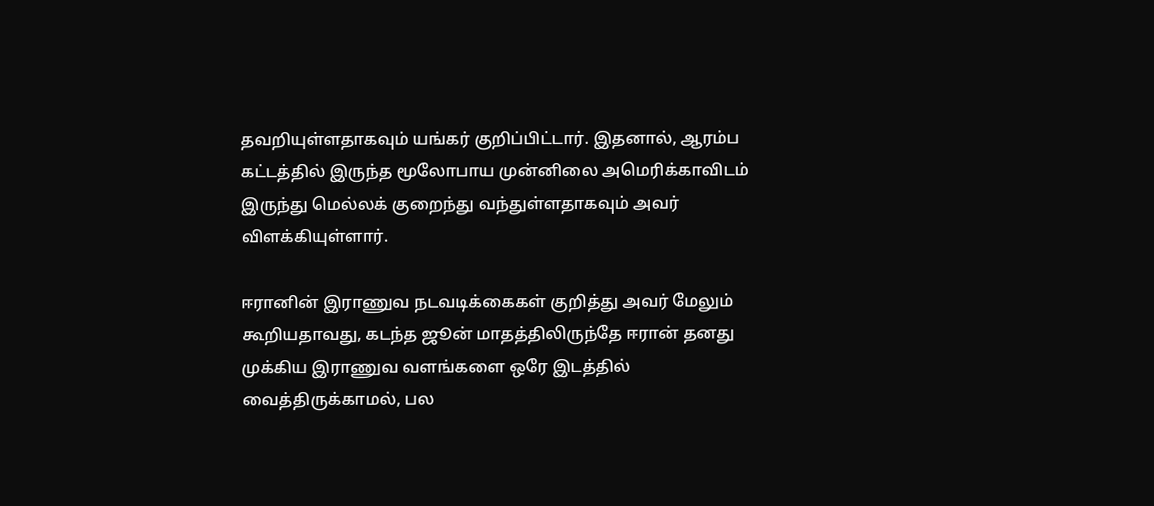தவறியுள்ளதாகவும் யங்கர் குறிப்பிட்டார். இதனால், ஆரம்ப கட்டத்தில் இருந்த மூலோபாய முன்னிலை அமெரிக்காவிடம் இருந்து மெல்லக் குறைந்து வந்துள்ளதாகவும் அவர் விளக்கியுள்ளார்.

ஈரானின் இராணுவ நடவடிக்கைகள் குறித்து அவர் மேலும் கூறியதாவது, கடந்த ஜூன் மாதத்திலிருந்தே ஈரான் தனது முக்கிய இராணுவ வளங்களை ஒரே இடத்தில் வைத்திருக்காமல், பல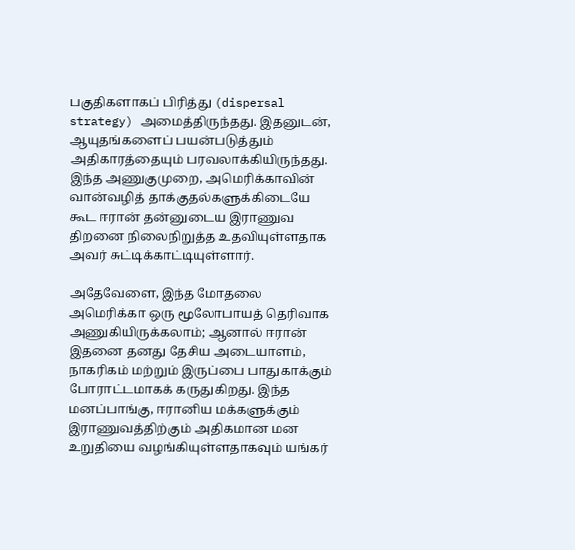பகுதிகளாகப் பிரித்து (dispersal strategy) அமைத்திருந்தது. இதனுடன், ஆயுதங்களைப் பயன்படுத்தும் அதிகாரத்தையும் பரவலாக்கியிருந்தது. இந்த அணுகுமுறை, அமெரிக்காவின் வான்வழித் தாக்குதல்களுக்கிடையே கூட ஈரான் தன்னுடைய இராணுவ திறனை நிலைநிறுத்த உதவியுள்ளதாக அவர் சுட்டிக்காட்டியுள்ளார்.

அதேவேளை, இந்த மோதலை அமெரிக்கா ஒரு மூலோபாயத் தெரிவாக அணுகியிருக்கலாம்; ஆனால் ஈரான் இதனை தனது தேசிய அடையாளம், நாகரிகம் மற்றும் இருப்பை பாதுகாக்கும் போராட்டமாகக் கருதுகிறது. இந்த மனப்பாங்கு, ஈரானிய மக்களுக்கும் இராணுவத்திற்கும் அதிகமான மன உறுதியை வழங்கியுள்ளதாகவும் யங்கர்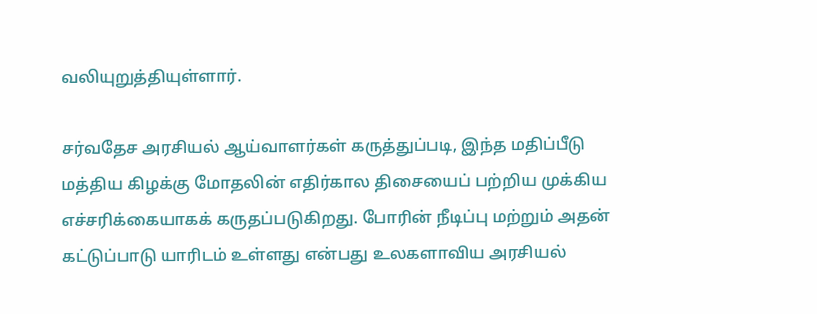வலியுறுத்தியுள்ளார்.

சர்வதேச அரசியல் ஆய்வாளர்கள் கருத்துப்படி, இந்த மதிப்பீடு மத்திய கிழக்கு மோதலின் எதிர்கால திசையைப் பற்றிய முக்கிய எச்சரிக்கையாகக் கருதப்படுகிறது. போரின் நீடிப்பு மற்றும் அதன் கட்டுப்பாடு யாரிடம் உள்ளது என்பது உலகளாவிய அரசியல்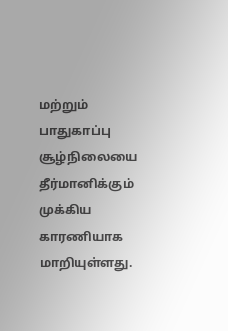மற்றும் பாதுகாப்பு சூழ்நிலையை தீர்மானிக்கும் முக்கிய காரணியாக மாறியுள்ளது.